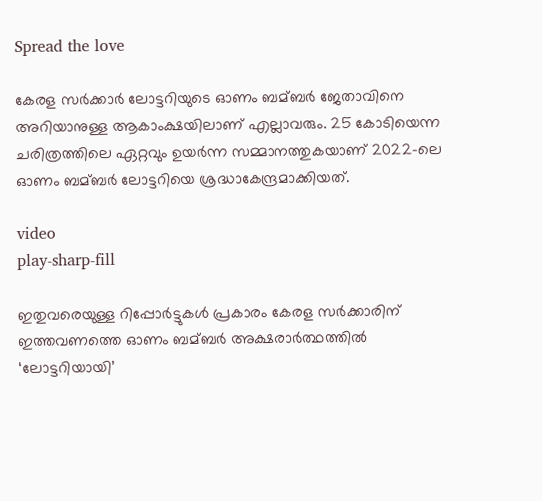Spread the love

കേരള സര്‍ക്കാര്‍ ലോട്ടറിയുടെ ഓണം ബമ്ബര്‍ ജേതാവിനെ അറിയാനുള്ള ആകാംക്ഷയിലാണ് എല്ലാവരും. 25 കോടിയെന്ന ചരിത്രത്തിലെ ഏറ്റവും ഉയര്‍ന്ന സമ്മാനത്തുകയാണ് 2022-ലെ ഓണം ബമ്ബര്‍ ലോട്ടറിയെ ശ്രദ്ധാകേന്ദ്രമാക്കിയത്.

video
play-sharp-fill

ഇതുവരെയുള്ള റിപ്പോര്‍ട്ടുകള്‍ പ്രകാരം കേരള സര്‍ക്കാരിന് ഇത്തവണത്തെ ഓണം ബമ്ബര്‍ അക്ഷരാര്‍ത്ഥത്തില്‍ ‘ലോട്ടറിയായി’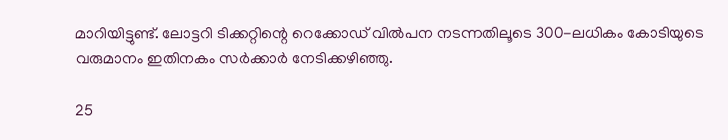മാറിയിട്ടുണ്ട്. ലോട്ടറി ടിക്കറ്റിന്റെ റെക്കോഡ് വില്‍പന നടന്നതിലൂടെ 300-ലധികം കോടിയുടെ വരുമാനം ഇതിനകം സര്‍ക്കാര്‍ നേടിക്കഴിഞ്ഞു.

25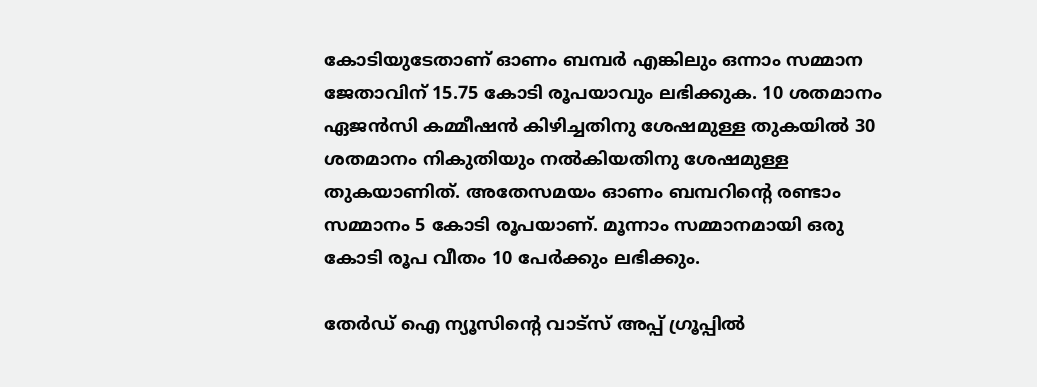കോടിയുടേതാണ് ഓണം ബമ്പര്‍ എങ്കിലും ഒന്നാം സമ്മാന ജേതാവിന് 15.75 കോടി രൂപയാവും ലഭിക്കുക. 10 ശതമാനം ഏജന്‍സി കമ്മീഷന്‍ കിഴിച്ചതിനു ശേഷമുള്ള തുകയില്‍ 30 ശതമാനം നികുതിയും നല്‍കിയതിനു ശേഷമുള്ള തുകയാണിത്. അതേസമയം ഓണം ബമ്പറിന്റെ രണ്ടാം സമ്മാനം 5 കോടി രൂപയാണ്. മൂന്നാം സമ്മാനമായി ഒരു കോടി രൂപ വീതം 10 പേര്‍ക്കും ലഭിക്കും.

തേർഡ് ഐ ന്യൂസിന്റെ വാട്സ് അപ്പ് ഗ്രൂപ്പിൽ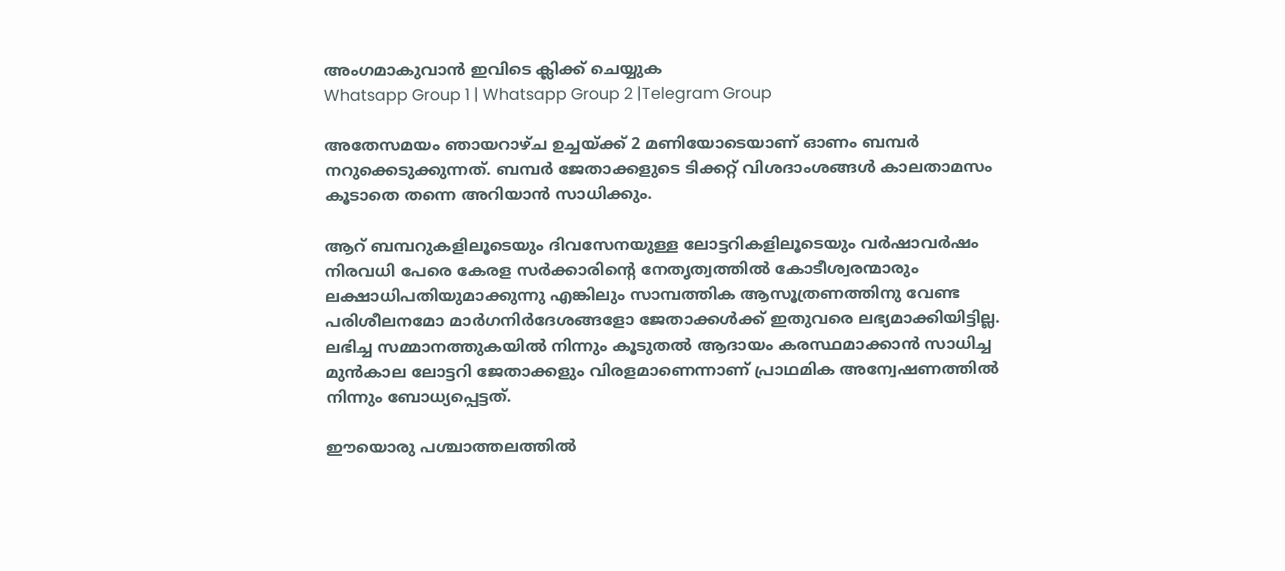അംഗമാകുവാൻ ഇവിടെ ക്ലിക്ക് ചെയ്യുക
Whatsapp Group 1 | Whatsapp Group 2 |Telegram Group

അതേസമയം ഞായറാഴ്ച ഉച്ചയ്ക്ക് 2 മണിയോടെയാണ് ഓണം ബമ്പര്‍ നറുക്കെടുക്കുന്നത്. ബമ്പര്‍ ജേതാക്കളുടെ ടിക്കറ്റ് വിശദാംശങ്ങള്‍ കാലതാമസം കൂടാതെ തന്നെ അറിയാന്‍ സാധിക്കും.

ആറ് ബമ്പറുകളിലൂടെയും ദിവസേനയുള്ള ലോട്ടറികളിലൂടെയും വര്‍ഷാവര്‍ഷം നിരവധി പേരെ കേരള സര്‍ക്കാരിന്റെ നേതൃത്വത്തില്‍ കോടീശ്വരന്മാരും ലക്ഷാധിപതിയുമാക്കുന്നു എങ്കിലും സാമ്പത്തിക ആസൂത്രണത്തിനു വേണ്ട പരിശീലനമോ മാര്‍ഗനിര്‍ദേശങ്ങളോ ജേതാക്കള്‍ക്ക് ഇതുവരെ ലഭ്യമാക്കിയിട്ടില്ല. ലഭിച്ച സമ്മാനത്തുകയില്‍ നിന്നും കൂടുതല്‍ ആദായം കരസ്ഥമാക്കാന്‍ സാധിച്ച മുന്‍കാല ലോട്ടറി ജേതാക്കളും വിരളമാണെന്നാണ് പ്രാഥമിക അന്വേഷണത്തില്‍ നിന്നും ബോധ്യപ്പെട്ടത്.

ഈയൊരു പശ്ചാത്തലത്തില്‍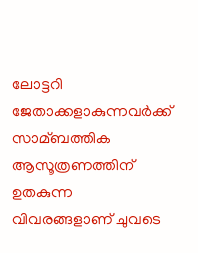ലോട്ടറി ജേതാക്കളാകുന്നവര്‍ക്ക് സാമ്ബത്തിക ആസൂത്രണത്തിന് ഉതകുന്ന വിവരങ്ങളാണ് ചുവടെ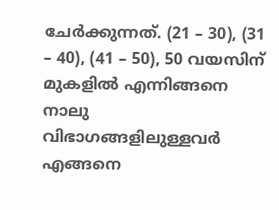ചേര്‍ക്കുന്നത്. (21 – 30), (31 – 40), (41 – 50), 50 വയസിന് മുകളില്‍ എന്നിങ്ങനെ നാലു വിഭാഗങ്ങളിലുള്ളവര്‍ എങ്ങനെ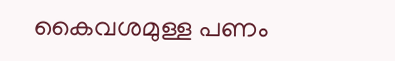കൈവശമുള്ള പണം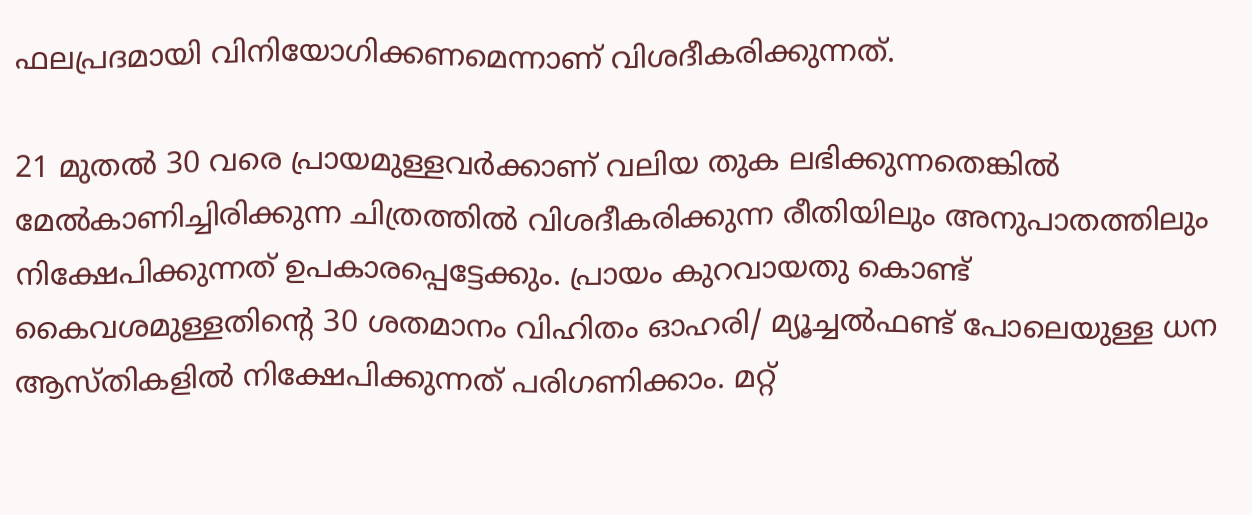ഫലപ്രദമായി വിനിയോഗിക്കണമെന്നാണ് വിശദീകരിക്കുന്നത്.

21 മുതല്‍ 30 വരെ പ്രായമുള്ളവര്‍ക്കാണ് വലിയ തുക ലഭിക്കുന്നതെങ്കില്‍ മേല്‍കാണിച്ചിരിക്കുന്ന ചിത്രത്തില്‍ വിശദീകരിക്കുന്ന രീതിയിലും അനുപാതത്തിലും നിക്ഷേപിക്കുന്നത് ഉപകാരപ്പെട്ടേക്കും. പ്രായം കുറവായതു കൊണ്ട് കൈവശമുള്ളതിന്റെ 30 ശതമാനം വിഹിതം ഓഹരി/ മ്യൂച്ചല്‍ഫണ്ട് പോലെയുള്ള ധന ആസ്തികളില്‍ നിക്ഷേപിക്കുന്നത് പരിഗണിക്കാം. മറ്റ്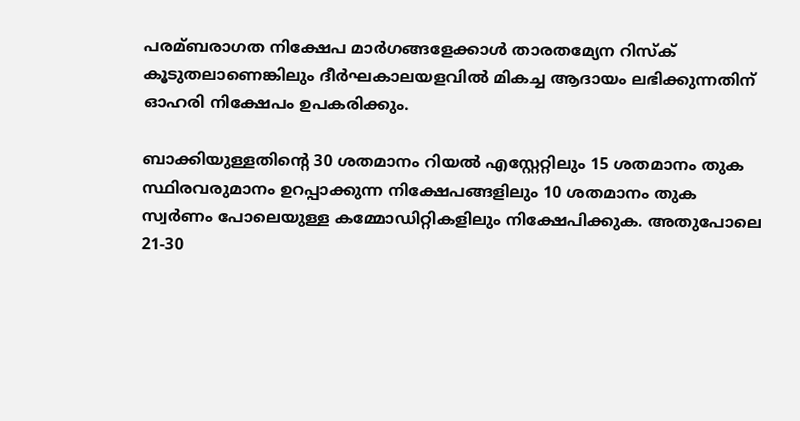പരമ്ബരാഗത നിക്ഷേപ മാര്‍ഗങ്ങളേക്കാള്‍ താരതമ്യേന റിസ്‌ക് കൂടുതലാണെങ്കിലും ദീര്‍ഘകാലയളവില്‍ മികച്ച ആദായം ലഭിക്കുന്നതിന് ഓഹരി നിക്ഷേപം ഉപകരിക്കും.

ബാക്കിയുള്ളതിന്റെ 30 ശതമാനം റിയല്‍ എസ്റ്റേറ്റിലും 15 ശതമാനം തുക സ്ഥിരവരുമാനം ഉറപ്പാക്കുന്ന നിക്ഷേപങ്ങളിലും 10 ശതമാനം തുക സ്വര്‍ണം പോലെയുള്ള കമ്മോഡിറ്റികളിലും നിക്ഷേപിക്കുക. അതുപോലെ 21-30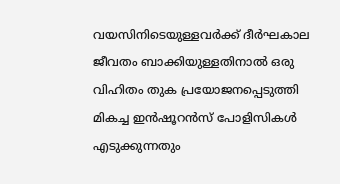വയസിനിടെയുള്ളവര്‍ക്ക് ദീര്‍ഘകാല ജീവതം ബാക്കിയുള്ളതിനാല്‍ ഒരു വിഹിതം തുക പ്രയോജനപ്പെടുത്തി മികച്ച ഇന്‍ഷൂറന്‍സ് പോളിസികള്‍ എടുക്കുന്നതും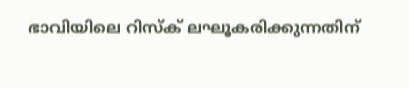ഭാവിയിലെ റിസ്‌ക് ലഘൂകരിക്കുന്നതിന്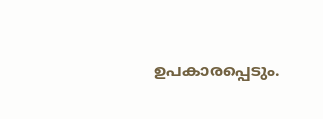ഉപകാരപ്പെടും.